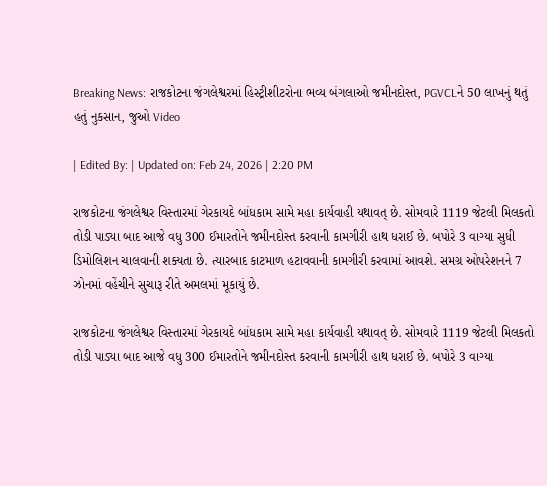Breaking News: રાજકોટના જંગલેશ્વરમાં હિસ્ટ્રીશીટરોના ભવ્ય બંગલાઓ જમીનદોસ્ત, PGVCLને 50 લાખનું થતું હતું નુકસાન, જુઓ Video

| Edited By: | Updated on: Feb 24, 2026 | 2:20 PM

રાજકોટના જંગલેશ્વર વિસ્તારમાં ગેરકાયદે બાંધકામ સામે મહા કાર્યવાહી યથાવત્ છે. સોમવારે 1119 જેટલી મિલકતો તોડી પાડ્યા બાદ આજે વધુ 300 ઈમારતોને જમીનદોસ્ત કરવાની કામગીરી હાથ ધરાઈ છે. બપોરે 3 વાગ્યા સુધી ડિમોલિશન ચાલવાની શક્યતા છે. ત્યારબાદ કાટમાળ હટાવવાની કામગીરી કરવામાં આવશે. સમગ્ર ઓપરેશનને 7 ઝોનમાં વહેંચીને સુચારૂ રીતે અમલમાં મૂકાયું છે.

રાજકોટના જંગલેશ્વર વિસ્તારમાં ગેરકાયદે બાંધકામ સામે મહા કાર્યવાહી યથાવત્ છે. સોમવારે 1119 જેટલી મિલકતો તોડી પાડ્યા બાદ આજે વધુ 300 ઈમારતોને જમીનદોસ્ત કરવાની કામગીરી હાથ ધરાઈ છે. બપોરે 3 વાગ્યા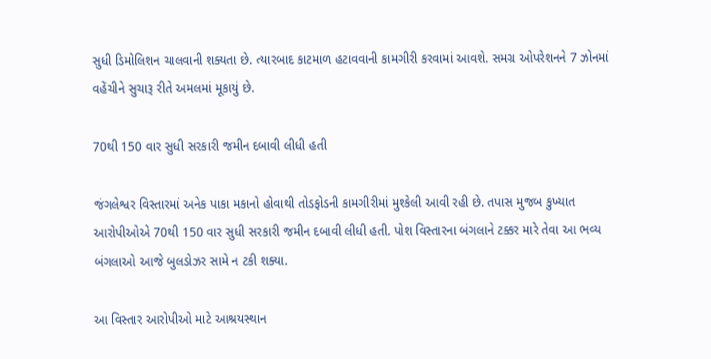સુધી ડિમોલિશન ચાલવાની શક્યતા છે. ત્યારબાદ કાટમાળ હટાવવાની કામગીરી કરવામાં આવશે. સમગ્ર ઓપરેશનને 7 ઝોનમાં વહેંચીને સુચારૂ રીતે અમલમાં મૂકાયું છે.

70થી 150 વાર સુધી સરકારી જમીન દબાવી લીધી હતી

જંગલેશ્વર વિસ્તારમાં અનેક પાકા મકાનો હોવાથી તોડફોડની કામગીરીમાં મુશ્કેલી આવી રહી છે. તપાસ મુજબ કુખ્યાત આરોપીઓએ 70થી 150 વાર સુધી સરકારી જમીન દબાવી લીધી હતી. પોશ વિસ્તારના બંગલાને ટક્કર મારે તેવા આ ભવ્ય બંગલાઓ આજે બુલડોઝર સામે ન ટકી શક્યા.

આ વિસ્તાર આરોપીઓ માટે આશ્રયસ્થાન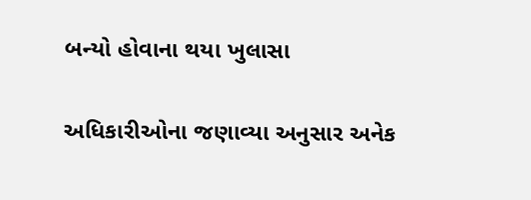બન્યો હોવાના થયા ખુલાસા

અધિકારીઓના જણાવ્યા અનુસાર અનેક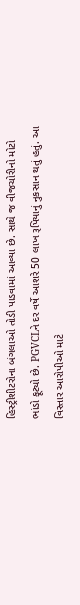હિસ્ટ્રીશીટરોના બંગલાઓ તોડી પાડવામાં આવ્યા છે. સાથે જ વીજચોરીનો મોટો ભાંડો ફૂટ્યો છે. PGVCLને દર વર્ષે આશરે 50 લાખ રૂપિયાનું નુકસાન થતું હતું. આ વિસ્તાર આરોપીઓ માટે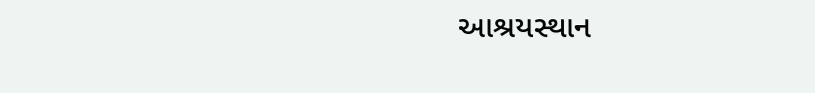આશ્રયસ્થાન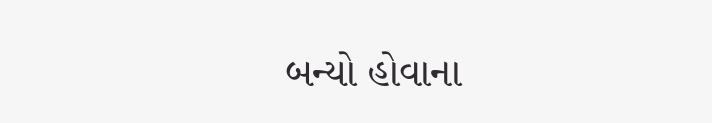બન્યો હોવાના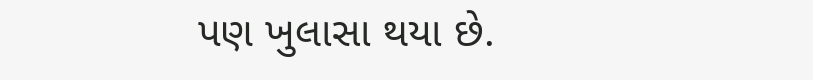પણ ખુલાસા થયા છે.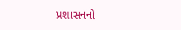પ્રશાસનનો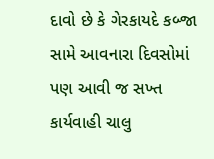દાવો છે કે ગેરકાયદે કબ્જા સામે આવનારા દિવસોમાં પણ આવી જ સખ્ત કાર્યવાહી ચાલુ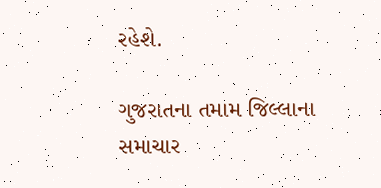રહેશે.

ગુજરાતના તમામ જિલ્લાના સમાચાર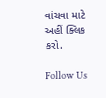વાંચવા માટે અહીં ક્લિક કરો.

Follow Us